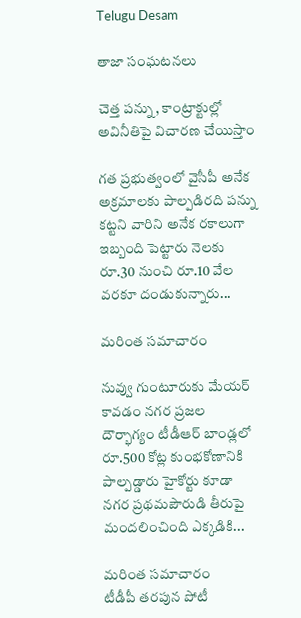Telugu Desam

తాజా సంఘటనలు

చెత్త పన్ను, కాంట్రాక్టుల్లో అవినీతిపై విచారణ చేయిస్తాం

గత ప్రభుత్వంలో వైసీపీ అనేక అక్రమాలకు పాల్పడిరది పన్ను కట్టని వారిని అనేక రకాలుగా ఇబ్బంది పెట్టారు నెలకు రూ.30 నుంచి రూ.10 వేల వరకూ దండుకున్నారు...

మరింత సమాచారం

నువ్వు గుంటూరుకు మేయర్‌ కావడం నగర ప్రజల దౌర్భాగ్యం టీడీఆర్‌ బాండ్లలో రూ.500 కోట్ల కుంభకోణానికి పాల్పడ్డారు హైకోర్టు కూడా నగర ప్రథమపౌరుడి తీరుపై మందలించింది ఎక్కడికి...

మరింత సమాచారం
టీడీపీ తరపున పోటీ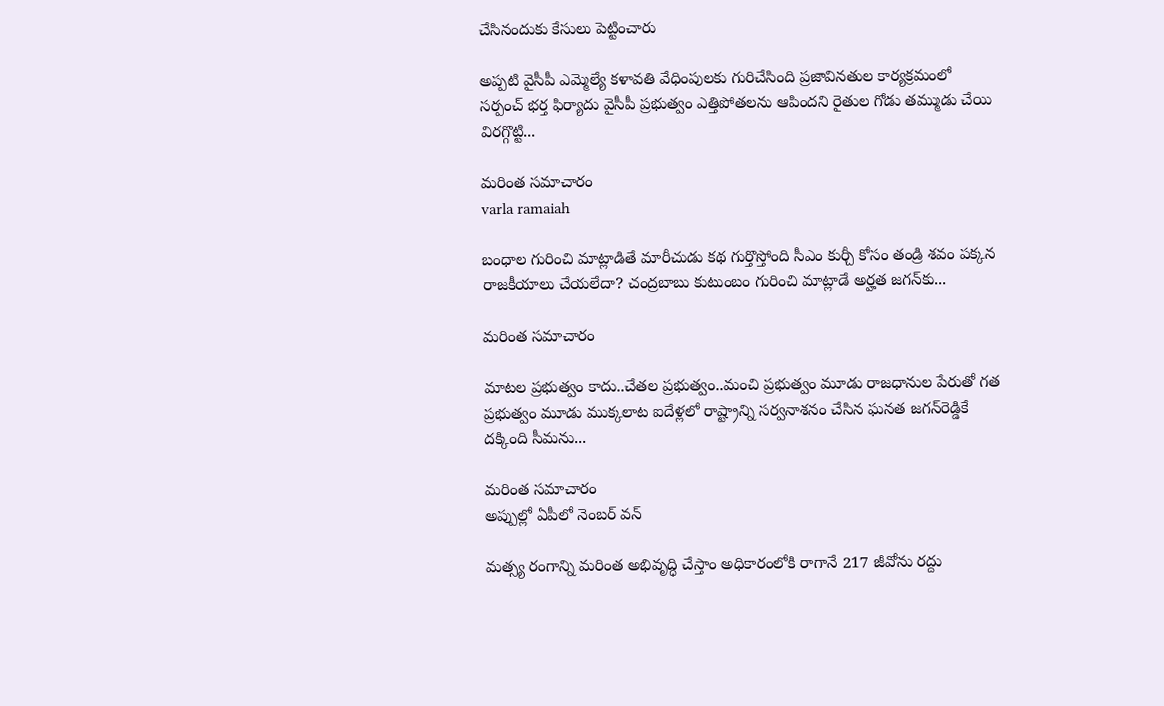చేసినందుకు కేసులు పెట్టించారు

అప్పటి వైసీపీ ఎమ్మెల్యే కళావతి వేధింపులకు గురిచేసింది ప్రజావినతుల కార్యక్రమంలో సర్పంచ్‌ భర్త ఫిర్యాదు వైసీపీ ప్రభుత్వం ఎత్తిపోతలను ఆపిందని రైతుల గోడు తమ్ముడు చేయి విరగ్గొట్టి...

మరింత సమాచారం
varla ramaiah

బంధాల గురించి మాట్లాడితే మారీచుడు కథ గుర్తొస్తోంది సీఎం కుర్చీ కోసం తండ్రి శవం పక్కన రాజకీయాలు చేయలేదా? చంద్రబాబు కుటుంబం గురించి మాట్లాడే అర్హత జగన్‌కు...

మరింత సమాచారం

మాటల ప్రభుత్వం కాదు..చేతల ప్రభుత్వం..మంచి ప్రభుత్వం మూడు రాజధానుల పేరుతో గత ప్రభుత్వం మూడు ముక్కలాట ఐదేళ్లలో రాష్ట్రాన్ని సర్వనాశనం చేసిన ఘనత జగన్‌రెడ్డికే దక్కింది సీమను...

మరింత సమాచారం
అప్పుల్లో ఏపీలో నెంబర్ వన్

మత్స్య రంగాన్ని మరింత అభివృద్ధి చేస్తాం అధికారంలోకి రాగానే 217 జీవోను రద్దు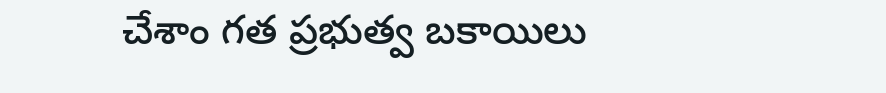చేశాం గత ప్రభుత్వ బకాయిలు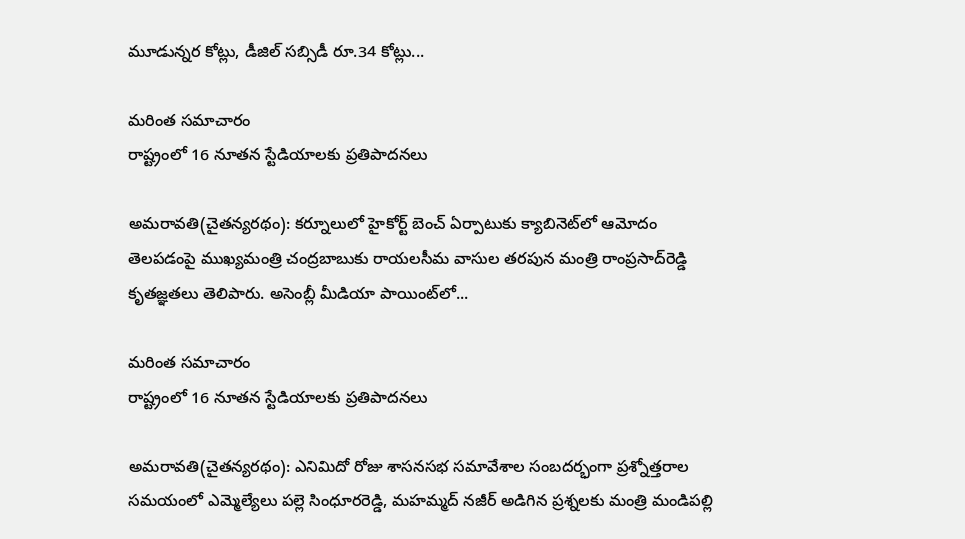మూడున్నర కోట్లు, డీజిల్‌ సబ్సిడీ రూ.34 కోట్లు...

మరింత సమాచారం
రాష్ట్రంలో 16 నూతన స్టేడియాలకు ప్రతిపాదనలు

అమరావతి(చైతన్యరథం): కర్నూలులో హైకోర్ట్‌ బెంచ్‌ ఏర్పాటుకు క్యాబినెట్‌లో ఆమోదం తెలపడంపై ముఖ్యమంత్రి చంద్రబాబుకు రాయలసీమ వాసుల తరపున మంత్రి రాంప్రసాద్‌రెడ్డి కృతజ్ఞతలు తెలిపారు. అసెంబ్లీ మీడియా పాయింట్‌లో...

మరింత సమాచారం
రాష్ట్రంలో 16 నూతన స్టేడియాలకు ప్రతిపాదనలు

అమరావతి(చైతన్యరథం): ఎనిమిదో రోజు శాసనసభ సమావేశాల సంబదర్భంగా ప్రశ్నోత్తరాల సమయంలో ఎమ్మెల్యేలు పల్లె సింధూరరెడ్డి, మహమ్మద్‌ నజీర్‌ అడిగిన ప్రశ్నలకు మంత్రి మండిపల్లి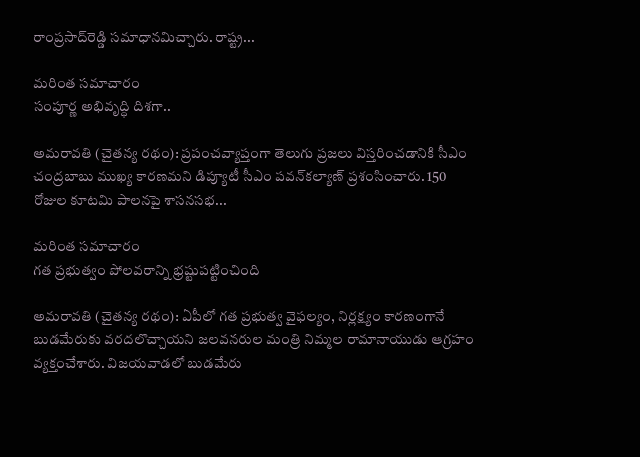రాంప్రసాద్‌రెడ్డి సమాధానమిచ్చారు. రాష్ట్ర...

మరింత సమాచారం
సంపూర్ణ అభివృద్ధి దిశగా..

అమరావతి (చైతన్య రథం): ప్రపంచవ్యాప్తంగా తెలుగు ప్రజలు విస్తరించడానికి సీఎం చంద్రబాబు ముఖ్య కారణమని డిప్యూటీ సీఎం పవన్‌కల్యాణ్‌ ప్రశంసించారు. 150 రోజుల కూటమి పాలనపై శాసనసభ...

మరింత సమాచారం
గత ప్రభుత్వం పోలవరాన్ని భ్రష్టుపట్టించింది

అమరావతి (చైతన్య రథం): ఏపీలో గత ప్రభుత్వ వైఫల్యం, నిర్లక్ష్యం కారణంగానే బుడమేరుకు వరదలొచ్చాయని జలవనరుల మంత్రి నిమ్మల రామానాయుడు ఆగ్రహం వ్యక్తంచేశారు. విజయవాడలో బుడమేరు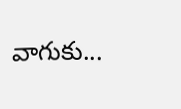వాగుకు...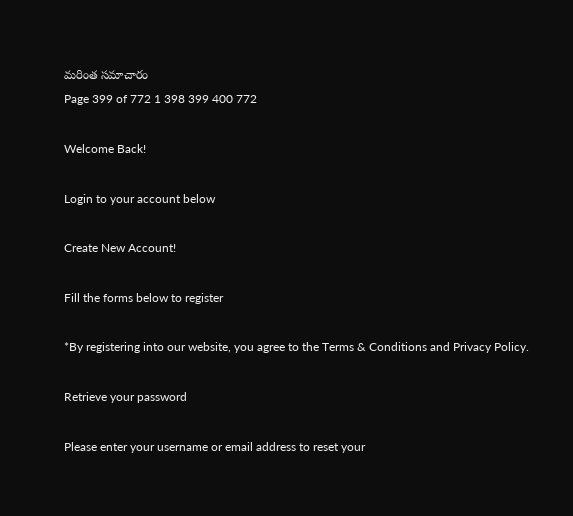మరింత సమాచారం
Page 399 of 772 1 398 399 400 772

Welcome Back!

Login to your account below

Create New Account!

Fill the forms below to register

*By registering into our website, you agree to the Terms & Conditions and Privacy Policy.

Retrieve your password

Please enter your username or email address to reset your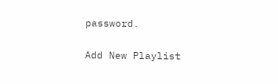password.

Add New Playlist